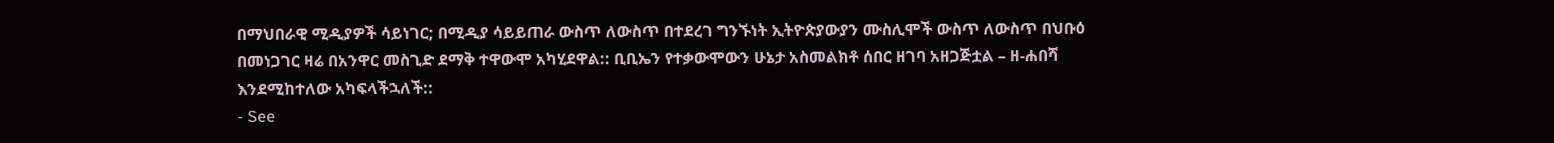በማህበራዊ ሚዲያዎች ሳይነገር; በሚዲያ ሳይይጠራ ውስጥ ለውስጥ በተደረገ ግንኙነት ኢትዮጵያውያን ሙስሊሞች ውስጥ ለውስጥ በህቡዕ በመነጋገር ዛሬ በአንዋር መስጊድ ደማቅ ተዋውሞ አካሂደዋል:: ቢቢኤን የተቃውሞውን ሁኔታ አስመልክቶ ሰበር ዘገባ አዘጋጅቷል – ዘ-ሐበሻ እንደሚከተለው አካፍላችኋለች::
- See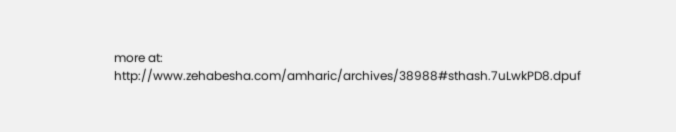more at: http://www.zehabesha.com/amharic/archives/38988#sthash.7uLwkPD8.dpuf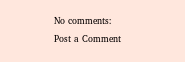No comments:
Post a Comment